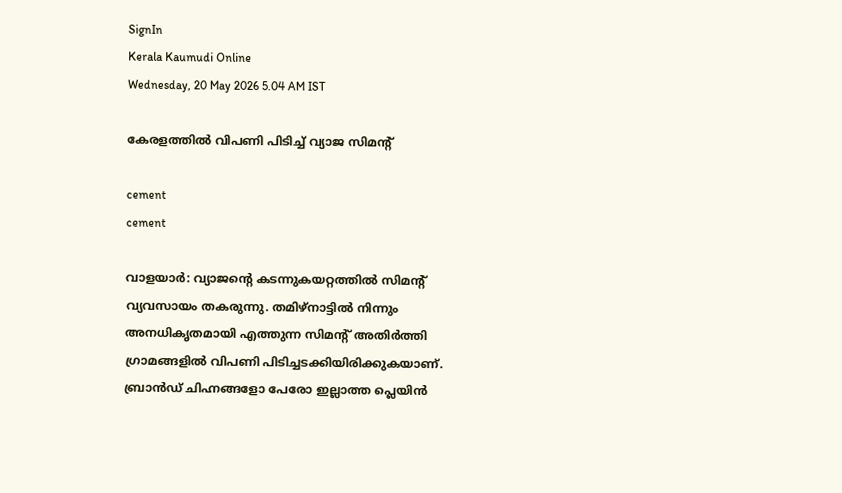SignIn
Kerala Kaumudi Online
Wednesday, 20 May 2026 5.04 AM IST

കേരളത്തിൽ വിപണി പിടിച്ച് വ്യാജ സിമന്റ്

cement
cement

വാളയാർ: വ്യാജന്റെ കടന്നുകയറ്റത്തിൽ സിമന്റ് വ്യവസായം തകരുന്നു. തമിഴ്നാട്ടിൽ നിന്നും അനധികൃതമായി എത്തുന്ന സിമന്റ് അതിർത്തി ഗ്രാമങ്ങളിൽ വിപണി പിടിച്ചടക്കിയിരിക്കുകയാണ്. ബ്രാൻഡ് ചിഹ്നങ്ങളോ പേരോ ഇല്ലാത്ത പ്ലെയിൻ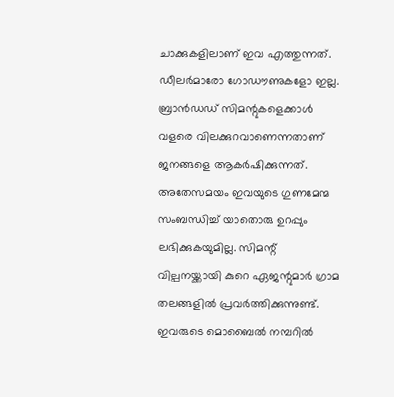ചാക്കുകളിലാണ് ഇവ എത്തുന്നത്. ഡീലർമാരോ ഗോഡൗണുകളോ ഇല്ല. ബ്രാൻഡഡ് സിമന്റുകളെക്കാൾ വളരെ വിലക്കുറവാണെന്നതാണ് ജനങ്ങളെ ആകർഷിക്കുന്നത്. അതേസമയം ഇവയുടെ ഗുണമേന്മ സംബന്ധിച്ച് യാതൊരു ഉറപ്പും ലഭിക്കുകയുമില്ല. സിമന്റ് വില്പനയ്ക്കായി കുറെ ഏജന്റുമാർ ഗ്രാമ തലങ്ങളിൽ പ്രവർത്തിക്കുന്നുണ്ട്. ഇവരുടെ മൊബൈൽ നമ്പറിൽ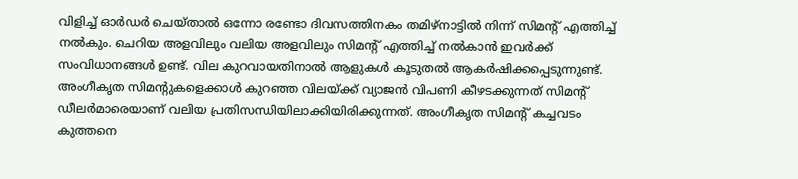വിളിച്ച് ഓർഡർ ചെയ്താൽ ഒന്നോ രണ്ടോ ദിവസത്തിനകം തമിഴ്‌നാട്ടിൽ നിന്ന് സിമന്റ് എത്തിച്ച് നൽകും. ചെറിയ അളവിലും വലിയ അളവിലും സിമന്റ് എത്തിച്ച് നൽകാൻ ഇവർക്ക് സംവിധാനങ്ങൾ ഉണ്ട്. വില കുറവായതിനാൽ ആളുകൾ കൂടുതൽ ആകർഷിക്കപ്പെടുന്നുണ്ട്. അംഗീകൃത സിമന്റുകളെക്കാൾ കുറഞ്ഞ വിലയ്ക്ക് വ്യാജൻ വിപണി കീഴടക്കുന്നത് സിമന്റ് ഡീലർമാരെയാണ് വലിയ പ്രതിസന്ധിയിലാക്കിയിരിക്കുന്നത്. അംഗീകൃത സിമന്റ് കച്ചവടം കുത്തനെ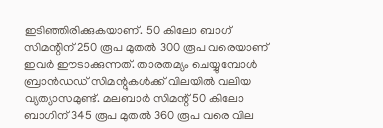ഇടിഞ്ഞിരിക്കുകയാണ്. 50 കിലോ ബാഗ് സിമന്റിന് 250 രൂപ മുതൽ 300 രൂപ വരെയാണ് ഇവർ ഈടാക്കുന്നത്. താരതമ്യം ചെയ്യുമ്പോൾ ബ്രാൻഡഡ് സിമന്റുകൾക്ക് വിലയിൽ വലിയ വ്യത്യാസമുണ്ട്. മലബാർ സിമന്റ് 50 കിലോ ബാഗിന് 345 രൂപ മുതൽ 360 രൂപ വരെ വില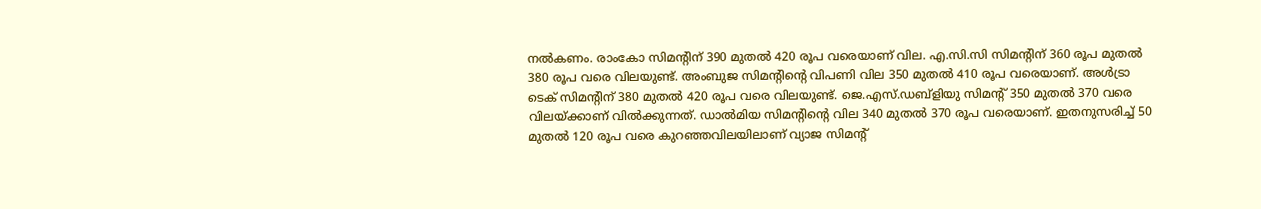നൽകണം. രാംകോ സിമന്റിന് 390 മുതൽ 420 രൂപ വരെയാണ് വില. എ.സി.സി സിമന്റിന് 360 രൂപ മുതൽ 380 രൂപ വരെ വിലയുണ്ട്. അംബുജ സിമന്റിന്റെ വിപണി വില 350 മുതൽ 410 രൂപ വരെയാണ്. അൾട്രാ ടെക് സിമന്റിന് 380 മുതൽ 420 രൂപ വരെ വിലയുണ്ട്. ജെ.എസ്.ഡബ്ളിയു സിമന്റ് 350 മുതൽ 370 വരെ വിലയ്ക്കാണ് വിൽക്കുന്നത്. ഡാൽമിയ സിമന്റിന്റെ വില 340 മുതൽ 370 രൂപ വരെയാണ്. ഇതനുസരിച്ച് 50 മുതൽ 120 രൂപ വരെ കുറഞ്ഞവിലയിലാണ് വ്യാജ സിമന്റ്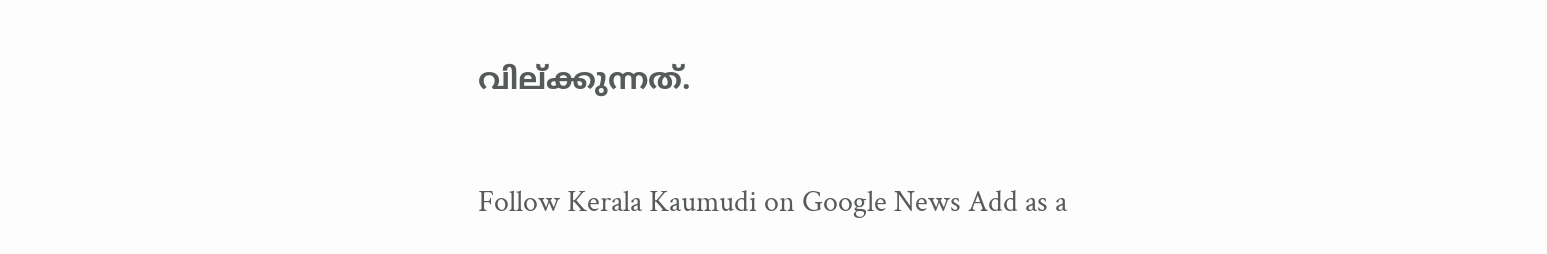വില്ക്കുന്നത്.

Follow Kerala Kaumudi on Google News Add as a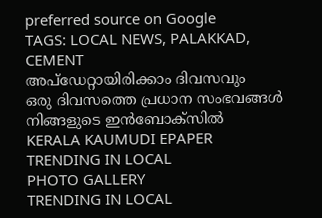preferred source on Google
TAGS: LOCAL NEWS, PALAKKAD, CEMENT
അപ്ഡേറ്റായിരിക്കാം ദിവസവും
ഒരു ദിവസത്തെ പ്രധാന സംഭവങ്ങൾ നിങ്ങളുടെ ഇൻബോക്സിൽ
KERALA KAUMUDI EPAPER
TRENDING IN LOCAL
PHOTO GALLERY
TRENDING IN LOCAL